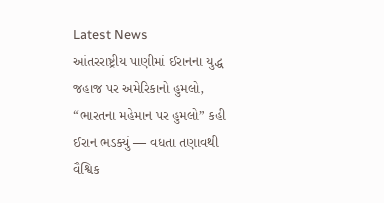Latest News
આંતરરાષ્ટ્રીય પાણીમાં ઈરાનના યુદ્ધ જહાજ પર અમેરિકાનો હુમલો, “ભારતના મહેમાન પર હુમલો” કહી ઈરાન ભડક્યું — વધતા તણાવથી વૈશ્વિક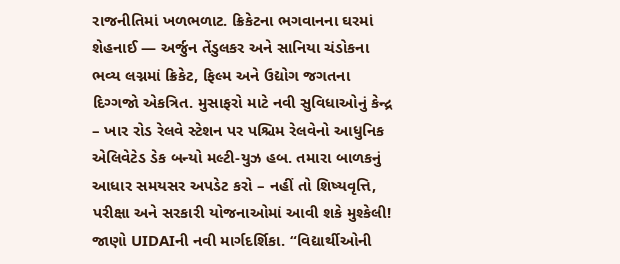રાજનીતિમાં ખળભળાટ. ક્રિકેટના ભગવાનના ઘરમાં શેહનાઈ — અર્જુન તેંડુલકર અને સાનિયા ચંડોકના ભવ્ય લગ્નમાં ક્રિકેટ, ફિલ્મ અને ઉદ્યોગ જગતના દિગ્ગજો એકત્રિત. મુસાફરો માટે નવી સુવિધાઓનું કેન્દ્ર – ખાર રોડ રેલવે સ્ટેશન પર પશ્ચિમ રેલવેનો આધુનિક એલિવેટેડ ડેક બન્યો મલ્ટી-યુઝ હબ. તમારા બાળકનું આધાર સમયસર અપડેટ કરો – નહીં તો શિષ્યવૃત્તિ, પરીક્ષા અને સરકારી યોજનાઓમાં આવી શકે મુશ્કેલી! જાણો UIDAIની નવી માર્ગદર્શિકા. “વિદ્યાર્થીઓની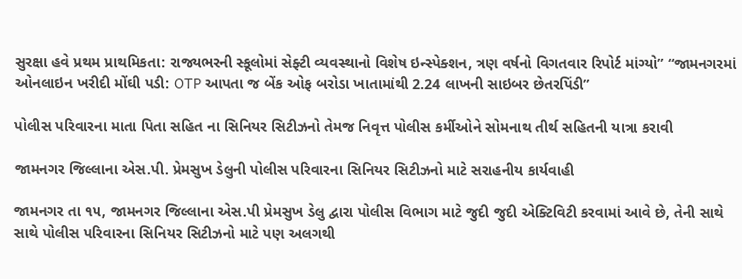સુરક્ષા હવે પ્રથમ પ્રાથમિકતા: રાજ્યભરની સ્કૂલોમાં સેફ્ટી વ્યવસ્થાનો વિશેષ ઇન્સ્પેક્શન, ત્રણ વર્ષનો વિગતવાર રિપોર્ટ માંગ્યો” “જામનગરમાં ઓનલાઇન ખરીદી મોંઘી પડી: OTP આપતા જ બેંક ઓફ બરોડા ખાતામાંથી 2.24 લાખની સાઇબર છેતરપિંડી”

પોલીસ પરિવારના માતા પિતા સહિત ના સિનિયર સિટીઝનો તેમજ નિવૃત્ત પોલીસ કર્મીઓને સોમનાથ તીર્થ સહિતની યાત્રા કરાવી

જામનગર જિલ્લાના એસ.પી. પ્રેમસુખ ડેલુની પોલીસ પરિવારના સિનિયર સિટીઝનો માટે સરાહનીય કાર્યવાહી

જામનગર તા ૧૫, જામનગર જિલ્લાના એસ.પી પ્રેમસુખ ડેલુ દ્વારા પોલીસ વિભાગ માટે જુદી જુદી એક્ટિવિટી કરવામાં આવે છે, તેની સાથે સાથે પોલીસ પરિવારના સિનિયર સિટીઝનો માટે પણ અલગથી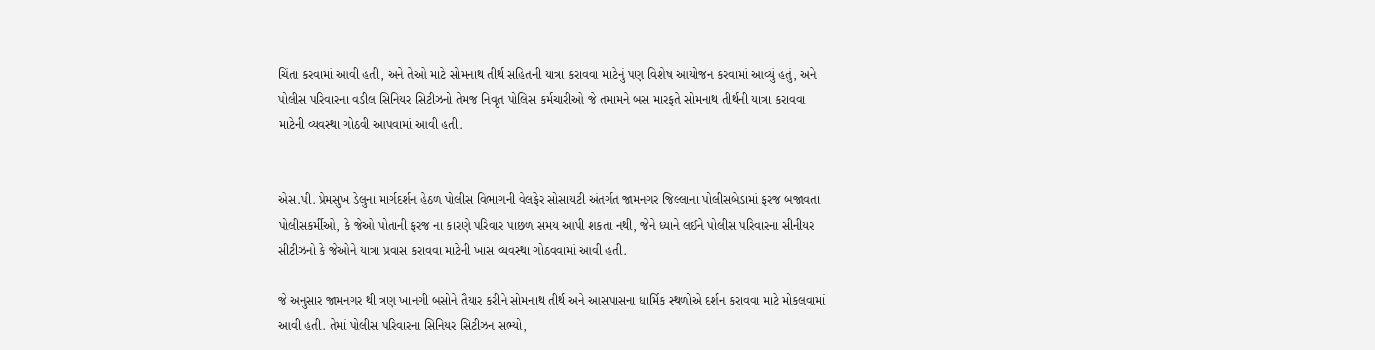ચિંતા કરવામાં આવી હતી, અને તેઓ માટે સોમનાથ તીર્થ સહિતની યાત્રા કરાવવા માટેનું પણ વિશેષ આયોજન કરવામાં આવ્યું હતું, અને પોલીસ પરિવારના વડીલ સિનિયર સિટીઝનો તેમજ નિવૃત પોલિસ કર્મચારીઓ જે તમામને બસ મારફતે સોમનાથ તીર્થની યાત્રા કરાવવા માટેની વ્યવસ્થા ગોઠવી આપવામાં આવી હતી.


એસ.પી. પ્રેમસુખ ડેલુના માર્ગદર્શન હેઠળ પોલીસ વિભાગની વેલફેર સોસાયટી અંતર્ગત જામનગર જિલ્લાના પોલીસબેડામાં ફરજ બજાવતા પોલીસકર્મીઓ, કે જેઓ પોતાની ફરજ ના કારણે પરિવાર પાછળ સમય આપી શકતા નથી, જેને ધ્યાને લઈને પોલીસ પરિવારના સીનીયર સીટીઝનો કે જેઓને યાત્રા પ્રવાસ કરાવવા માટેની ખાસ વ્યવસ્થા ગોઠવવામાં આવી હતી.

જે અનુસાર જામનગર થી ત્રણ ખાનગી બસોને તૈયાર કરીને સોમનાથ તીર્થ અને આસપાસના ધાર્મિક સ્થળોએ દર્શન કરાવવા માટે મોકલવામાં આવી હતી. તેમાં પોલીસ પરિવારના સિનિયર સિટીઝન સભ્યો,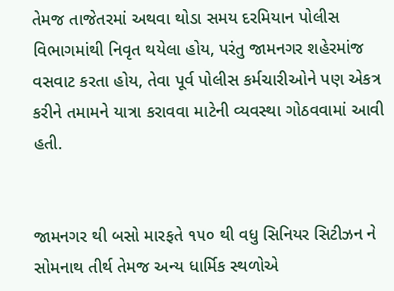તેમજ તાજેતરમાં અથવા થોડા સમય દરમિયાન પોલીસ વિભાગમાંથી નિવૃત થયેલા હોય, પરંતુ જામનગર શહેરમાંજ વસવાટ કરતા હોય, તેવા પૂર્વ પોલીસ કર્મચારીઓને પણ એકત્ર કરીને તમામને યાત્રા કરાવવા માટેની વ્યવસ્થા ગોઠવવામાં આવી હતી.


જામનગર થી બસો મારફતે ૧૫૦ થી વધુ સિનિયર સિટીઝન ને સોમનાથ તીર્થ તેમજ અન્ય ધાર્મિક સ્થળોએ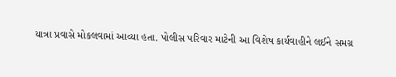યાત્રા પ્રવાસે મોકલવામાં આવ્યા હતા. પોલીસ પરિવાર માટેની આ વિશેષ કાર્યવાહીને લઈને સમગ્ર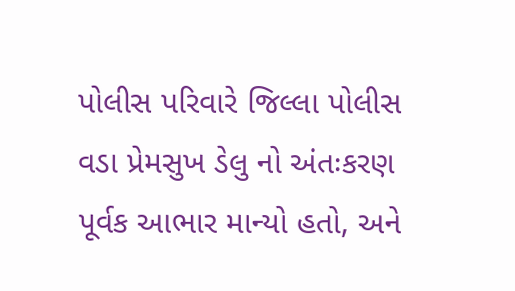પોલીસ પરિવારે જિલ્લા પોલીસ વડા પ્રેમસુખ ડેલુ નો અંતઃકરણ પૂર્વક આભાર માન્યો હતો, અને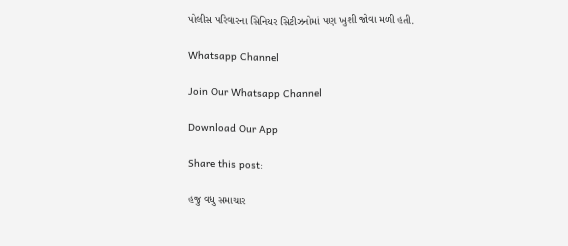પોલીસ પરિવારના સિનિયર સિટીઝનોમાં પણ ખુશી જોવા મળી હતી.

Whatsapp Channel

Join Our Whatsapp Channel

Download Our App

Share this post:

હજુ વધુ સમાચાર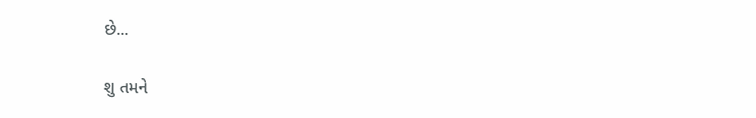છે...

શુ તમને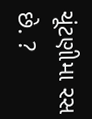ચૂંટણીમા રસ છે. ?